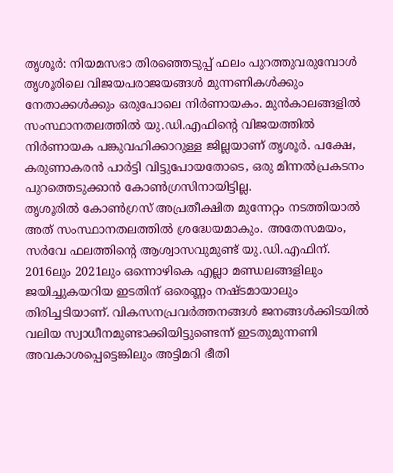തൃശൂർ: നിയമസഭാ തിരഞ്ഞെടുപ്പ് ഫലം പുറത്തുവരുമ്പോൾ തൃശൂരിലെ വിജയപരാജയങ്ങൾ മുന്നണികൾക്കും നേതാക്കൾക്കും ഒരുപോലെ നിർണായകം. മുൻകാലങ്ങളിൽ സംസ്ഥാനതലത്തിൽ യു.ഡി.എഫിന്റെ വിജയത്തിൽ നിർണായക പങ്കുവഹിക്കാറുള്ള ജില്ലയാണ് തൃശൂർ. പക്ഷേ, കരുണാകരൻ പാർട്ടി വിട്ടുപോയതോടെ, ഒരു മിന്നൽപ്രകടനം പുറത്തെടുക്കാൻ കോൺഗ്രസിനായിട്ടില്ല.
തൃശൂരിൽ കോൺഗ്രസ് അപ്രതീക്ഷിത മുന്നേറ്റം നടത്തിയാൽ അത് സംസ്ഥാനതലത്തിൽ ശ്രദ്ധേയമാകും. അതേസമയം, സർവേ ഫലത്തിന്റെ ആശ്വാസവുമുണ്ട് യു.ഡി.എഫിന്. 2016ലും 2021ലും ഒന്നൊഴികെ എല്ലാ മണ്ഡലങ്ങളിലും ജയിച്ചുകയറിയ ഇടതിന് ഒരെണ്ണം നഷ്ടമായാലും തിരിച്ചടിയാണ്. വികസനപ്രവർത്തനങ്ങൾ ജനങ്ങൾക്കിടയിൽ വലിയ സ്വാധീനമുണ്ടാക്കിയിട്ടുണ്ടെന്ന് ഇടതുമുന്നണി അവകാശപ്പെട്ടെങ്കിലും അട്ടിമറി ഭീതി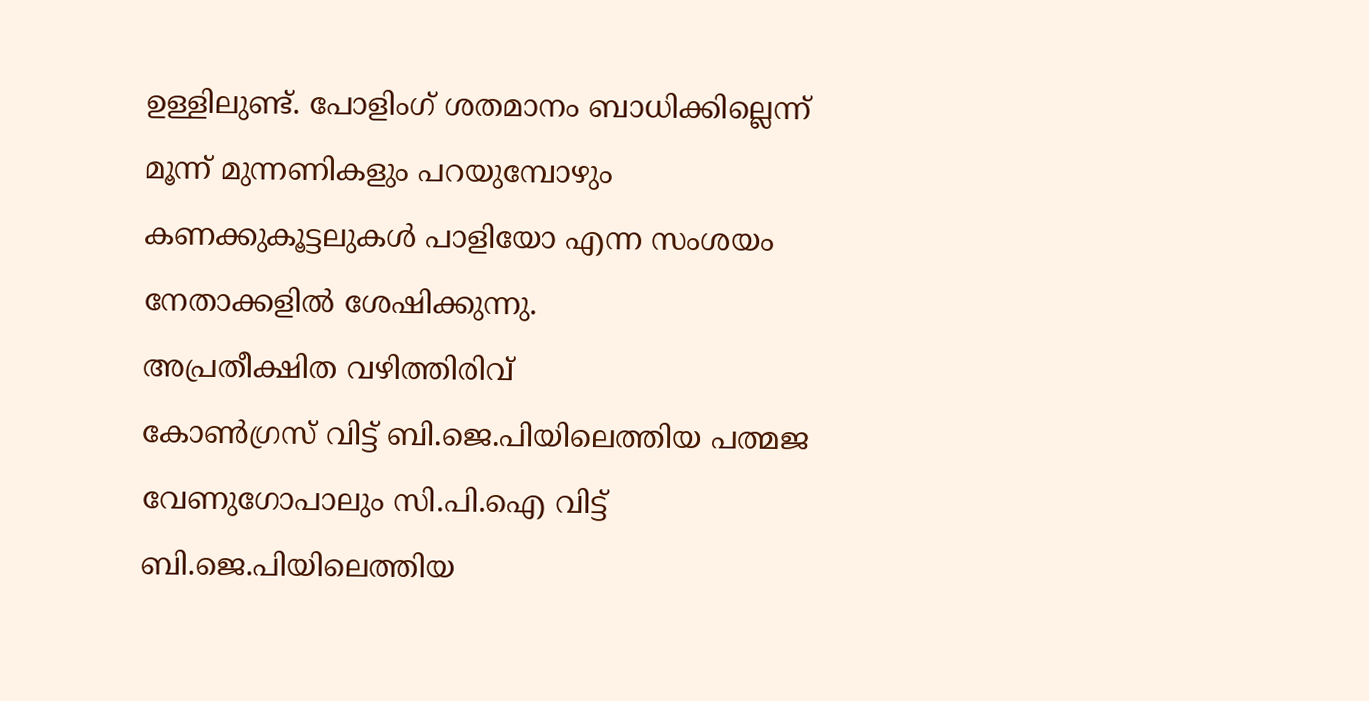ഉള്ളിലുണ്ട്. പോളിംഗ് ശതമാനം ബാധിക്കില്ലെന്ന് മൂന്ന് മുന്നണികളും പറയുമ്പോഴും കണക്കുകൂട്ടലുകൾ പാളിയോ എന്ന സംശയം നേതാക്കളിൽ ശേഷിക്കുന്നു.
അപ്രതീക്ഷിത വഴിത്തിരിവ്
കോൺഗ്രസ് വിട്ട് ബി.ജെ.പിയിലെത്തിയ പത്മജ വേണുഗോപാലും സി.പി.ഐ വിട്ട് ബി.ജെ.പിയിലെത്തിയ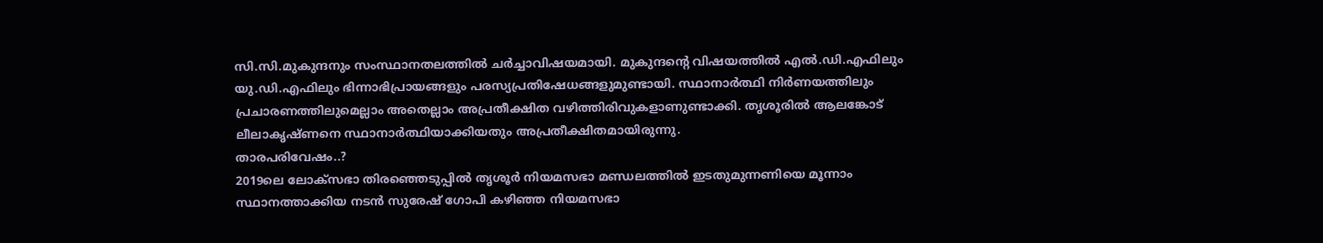സി.സി.മുകുന്ദനും സംസ്ഥാനതലത്തിൽ ചർച്ചാവിഷയമായി. മുകുന്ദന്റെ വിഷയത്തിൽ എൽ.ഡി.എഫിലും യു.ഡി.എഫിലും ഭിന്നാഭിപ്രായങ്ങളും പരസ്യപ്രതിഷേധങ്ങളുമുണ്ടായി. സ്ഥാനാർത്ഥി നിർണയത്തിലും പ്രചാരണത്തിലുമെല്ലാം അതെല്ലാം അപ്രതീക്ഷിത വഴിത്തിരിവുകളാണുണ്ടാക്കി. തൃശൂരിൽ ആലങ്കോട് ലീലാകൃഷ്ണനെ സ്ഥാനാർത്ഥിയാക്കിയതും അപ്രതീക്ഷിതമായിരുന്നു.
താരപരിവേഷം..?
2019ലെ ലോക്സഭാ തിരഞ്ഞെടുപ്പിൽ തൃശൂർ നിയമസഭാ മണ്ഡലത്തിൽ ഇടതുമുന്നണിയെ മൂന്നാം സ്ഥാനത്താക്കിയ നടൻ സുരേഷ് ഗോപി കഴിഞ്ഞ നിയമസഭാ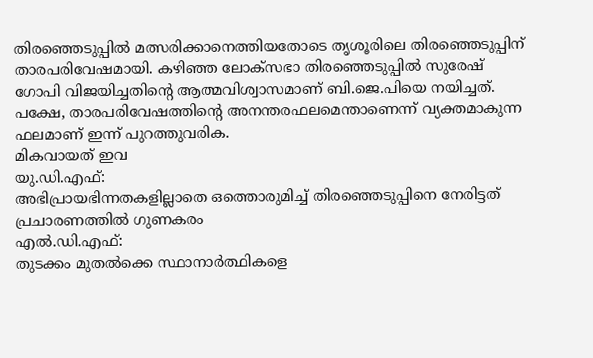തിരഞ്ഞെടുപ്പിൽ മത്സരിക്കാനെത്തിയതോടെ തൃശൂരിലെ തിരഞ്ഞെടുപ്പിന് താരപരിവേഷമായി. കഴിഞ്ഞ ലോക്സഭാ തിരഞ്ഞെടുപ്പിൽ സുരേഷ് ഗോപി വിജയിച്ചതിന്റെ ആത്മവിശ്വാസമാണ് ബി.ജെ.പിയെ നയിച്ചത്. പക്ഷേ, താരപരിവേഷത്തിന്റെ അനന്തരഫലമെന്താണെന്ന് വ്യക്തമാകുന്ന ഫലമാണ് ഇന്ന് പുറത്തുവരിക.
മികവായത് ഇവ
യു.ഡി.എഫ്:
അഭിപ്രായഭിന്നതകളില്ലാതെ ഒത്തൊരുമിച്ച് തിരഞ്ഞെടുപ്പിനെ നേരിട്ടത് പ്രചാരണത്തിൽ ഗുണകരം
എൽ.ഡി.എഫ്:
തുടക്കം മുതൽക്കെ സ്ഥാനാർത്ഥികളെ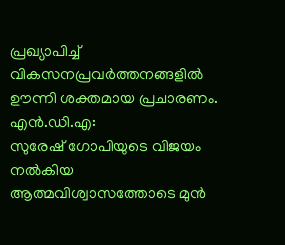പ്രഖ്യാപിച്ച് വികസനപ്രവർത്തനങ്ങളിൽ ഊന്നി ശക്തമായ പ്രചാരണം.
എൻ.ഡി.എ:
സുരേഷ് ഗോപിയുടെ വിജയം നൽകിയ ആത്മവിശ്വാസത്തോടെ മുൻ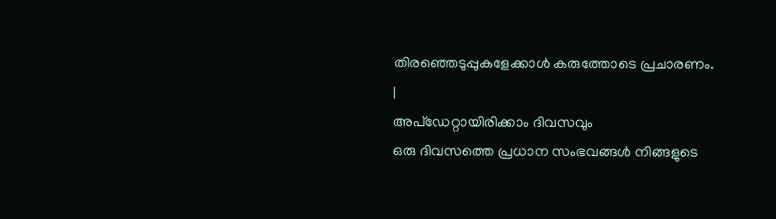തിരഞ്ഞെടുപ്പുകളേക്കാൾ കരുത്തോടെ പ്രചാരണം.
|
അപ്ഡേറ്റായിരിക്കാം ദിവസവും
ഒരു ദിവസത്തെ പ്രധാന സംഭവങ്ങൾ നിങ്ങളുടെ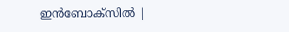ഇൻബോക്സിൽ |